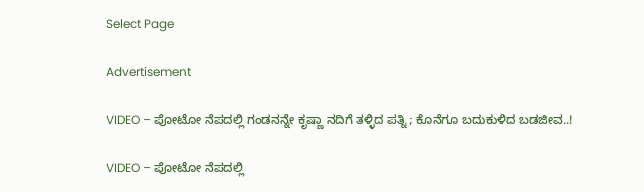Select Page

Advertisement

VIDEO – ಪೋಟೋ ‌ನೆಪದಲ್ಲಿ ಗಂಡನನ್ನೇ ಕೃಷ್ಣಾ ನದಿಗೆ ತಳ್ಳಿದ ಪತ್ನಿ ; ಕೊನೆಗೂ ಬದುಕುಳಿದ ಬಡಜೀವ..!

VIDEO – ಪೋಟೋ ‌ನೆಪದಲ್ಲಿ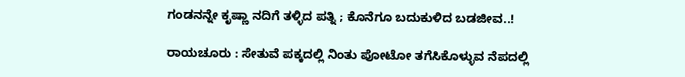ಗಂಡನನ್ನೇ ಕೃಷ್ಣಾ ನದಿಗೆ ತಳ್ಳಿದ ಪತ್ನಿ ; ಕೊನೆಗೂ ಬದುಕುಳಿದ ಬಡಜೀವ..!

ರಾಯಚೂರು : ಸೇತುವೆ ಪಕ್ಕದಲ್ಲಿ ನಿಂತು ಪೋಟೋ ತಗೆಸಿಕೊಳ್ಳುವ ನೆಪದಲ್ಲಿ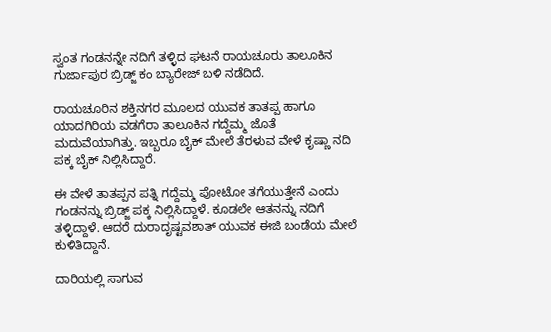ಸ್ವಂತ ಗಂಡನನ್ನೇ ನದಿಗೆ ತಳ್ಳಿದ ಘಟನೆ ರಾಯಚೂರು ತಾಲೂಕಿನ ಗುರ್ಜಾಪುರ ಬ್ರಿಡ್ಜ್ ಕಂ ಬ್ಯಾರೇಜ್ ಬಳಿ ನಡೆದಿದೆ.

ರಾಯಚೂರಿನ ಶಕ್ತಿನಗರ ಮೂಲದ ಯುವಕ ತಾತಪ್ಪ ಹಾಗೂ ಯಾದಗಿರಿಯ ವಡಗೆರಾ ತಾಲೂಕಿನ ಗದ್ದೆಮ್ಮ ಜೊತೆ ಮದುವೆಯಾಗಿತ್ತು. ಇಬ್ಬರೂ ಬೈಕ್ ಮೇಲೆ ತೆರಳುವ ವೇಳೆ ಕೃಷ್ಣಾ ನದಿ ಪಕ್ಕ ಬೈಕ್ ನಿಲ್ಲಿಸಿದ್ದಾರೆ.

ಈ ವೇಳೆ ತಾತಪ್ಪನ ಪತ್ನಿ ಗದ್ದೆಮ್ಮ ಪೋಟೋ ತಗೆಯುತ್ತೇನೆ ಎಂದು ಗಂಡನನ್ನು ಬ್ರಿಡ್ಜ್ ಪಕ್ಕ ನಿಲ್ಲಿಸಿದ್ದಾಳೆ. ಕೂಡಲೇ ಆತನನ್ನು ನದಿಗೆ ತಳ್ಳಿದ್ದಾಳೆ. ಆದರೆ ದುರಾದೃಷ್ಟವಶಾತ್ ಯುವಕ ಈಜಿ ಬಂಡೆಯ ಮೇಲೆ ಕುಳಿತಿದ್ದಾನೆ.

ದಾರಿಯಲ್ಲಿ ಸಾಗುವ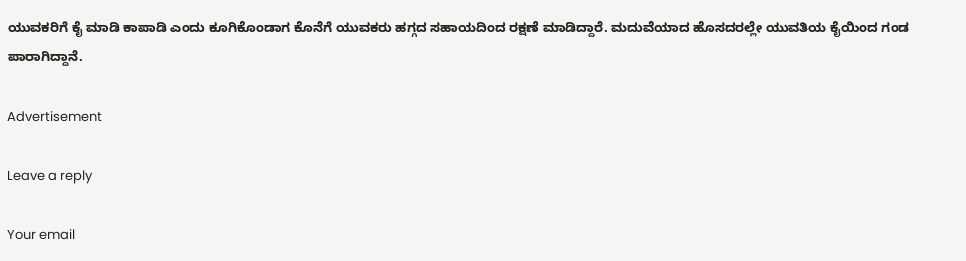ಯುವಕರಿಗೆ ಕೈ ಮಾಡಿ ಕಾಪಾಡಿ ಎಂದು ಕೂಗಿಕೊಂಡಾಗ ಕೊನೆಗೆ ಯುವಕರು ಹಗ್ಗದ ಸಹಾಯದಿಂದ ರಕ್ಷಣೆ ಮಾಡಿದ್ದಾರೆ. ಮದುವೆಯಾದ ಹೊಸದರಲ್ಲೇ ಯುವತಿಯ ಕೈಯಿಂದ ಗಂಡ ಪಾರಾಗಿದ್ದಾನೆ.

Advertisement

Leave a reply

Your email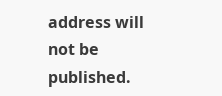address will not be published.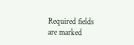Required fields are marked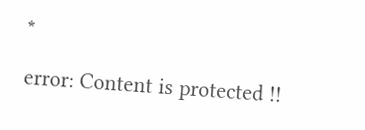*

error: Content is protected !!